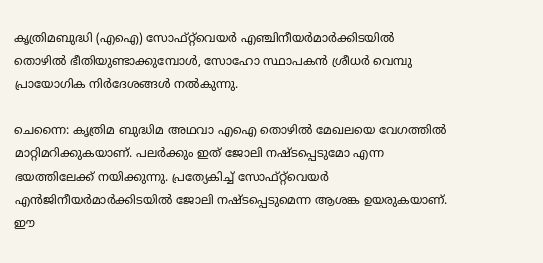കൃത്രിമബുദ്ധി (എഐ) സോഫ്റ്റ്‌വെയർ എഞ്ചിനീയർമാർക്കിടയിൽ തൊഴിൽ ഭീതിയുണ്ടാക്കുമ്പോൾ, സോഹോ സ്ഥാപകൻ ശ്രീധർ വെമ്പു പ്രായോഗിക നിർദേശങ്ങൾ നൽകുന്നു.

ചെന്നൈ: കൃത്രിമ ബുദ്ധിമ അഥവാ എഐ തൊഴിൽ മേഖലയെ വേഗത്തിൽ മാറ്റിമറിക്കുകയാണ്. പലർക്കും ഇത് ജോലി നഷ്‌ടപ്പെടുമോ എന്ന ഭയത്തിലേക്ക് നയിക്കുന്നു. പ്രത്യേകിച്ച് സോഫ്റ്റ്‌വെയർ എൻജിനീയർമാർക്കിടയിൽ ജോലി നഷ്‍ടപ്പെടുമെന്ന ആശങ്ക ഉയരുകയാണ്. ഈ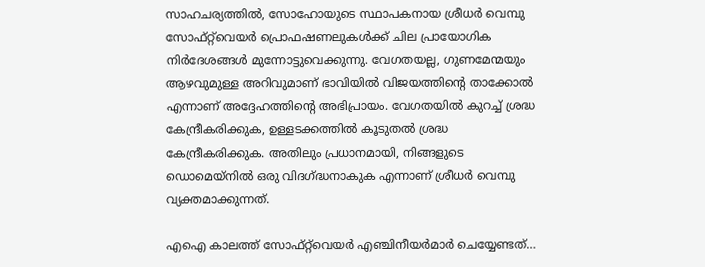സാഹചര്യത്തിൽ, സോഹോയുടെ സ്ഥാപകനായ ശ്രീധർ വെമ്പു സോഫ്റ്റ്‌വെയർ പ്രൊഫഷണലുകൾക്ക് ചില പ്രായോഗിക നിർദേശങ്ങൾ മുന്നോട്ടുവെക്കുന്നു. വേഗതയല്ല, ഗുണമേന്മയും ആഴവുമുള്ള അറിവുമാണ് ഭാവിയിൽ വിജയത്തിന്‍റെ താക്കോൽ എന്നാണ് അദ്ദേഹത്തിന്‍റെ അഭിപ്രായം. വേഗതയിൽ കുറച്ച് ശ്രദ്ധ കേന്ദ്രീകരിക്കുക, ഉള്ളടക്കത്തിൽ കൂടുതൽ ശ്രദ്ധ കേന്ദ്രീകരിക്കുക. അതിലും പ്രധാനമായി, നിങ്ങളുടെ ഡൊമെയ്‌നിൽ ഒരു വിദഗ്ദ്ധനാകുക എന്നാണ് ശ്രീധർ വെമ്പു വ്യക്തമാക്കുന്നത്.

എഐ കാലത്ത് സോഫ്റ്റ്‌വെയര്‍ എഞ്ചിനീയര്‍മാര്‍ ചെയ്യേണ്ടത്…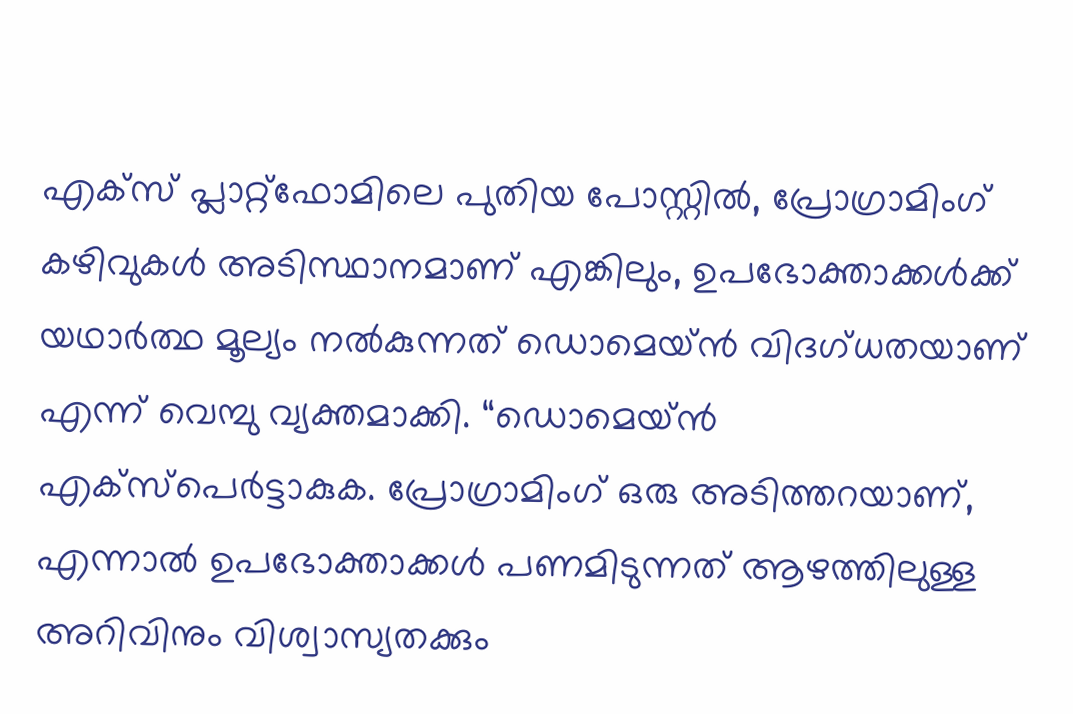എക്‌സ് പ്ലാറ്റ്‌ഫോമിലെ പുതിയ പോസ്റ്റിൽ, പ്രോഗ്രാമിംഗ് കഴിവുകൾ അടിസ്ഥാനമാണ് എങ്കിലും, ഉപഭോക്താക്കൾക്ക് യഥാർത്ഥ മൂല്യം നൽകുന്നത് ഡൊമെയ്ൻ വിദഗ്‌ധതയാണ് എന്ന് വെമ്പു വ്യക്തമാക്കി. “ഡൊമെയ്ൻ എക്‌സ്‌പെർട്ടാകുക. പ്രോഗ്രാമിംഗ് ഒരു അടിത്തറയാണ്, എന്നാൽ ഉപഭോക്താക്കൾ പണമിടുന്നത് ആഴത്തിലുള്ള അറിവിനും വിശ്വാസ്യതക്കും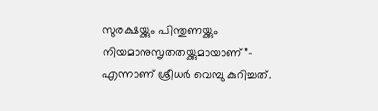സുരക്ഷയ്ക്കും പിന്തുണയ്ക്കും നിയമാനുസൃതതയ്ക്കുമായാണ്”- എന്നാണ് ശ്രീധർ വെമ്പു കുറിച്ചത്.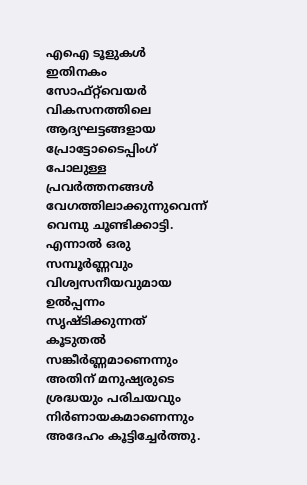എഐ ടൂളുകൾ ഇതിനകം സോഫ്റ്റ്‌വെയർ വികസനത്തിലെ ആദ്യഘട്ടങ്ങളായ പ്രോട്ടോടൈപ്പിംഗ് പോലുള്ള പ്രവർത്തനങ്ങൾ വേഗത്തിലാക്കുന്നുവെന്ന് വെമ്പു ചൂണ്ടിക്കാട്ടി. എന്നാൽ ഒരു സമ്പൂർണ്ണവും വിശ്വസനീയവുമായ ഉൽപ്പന്നം സൃഷ്ടിക്കുന്നത് കൂടുതൽ സങ്കീർണ്ണമാണെന്നും അതിന് മനുഷ്യരുടെ ശ്രദ്ധയും പരിചയവും നിർണായകമാണെന്നും അദേഹം കൂട്ടിച്ചേർത്തു.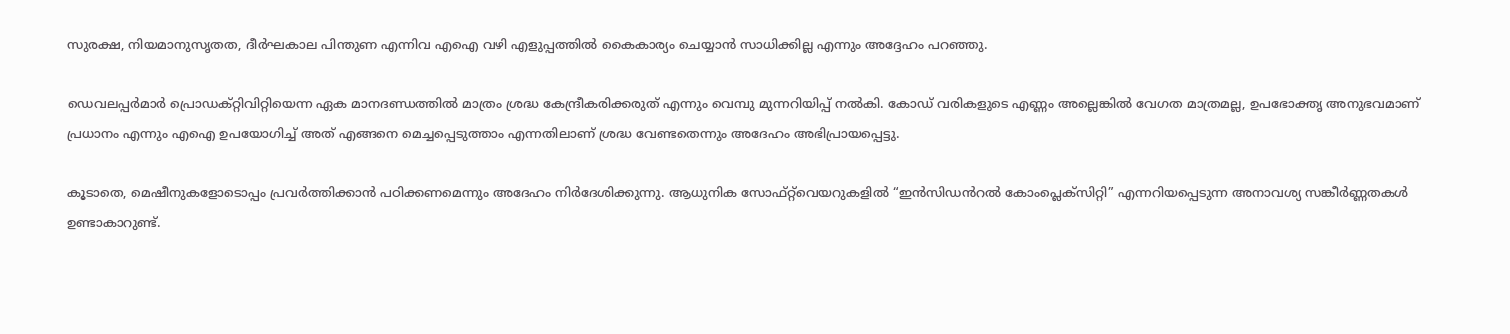സുരക്ഷ, നിയമാനുസൃതത, ദീർഘകാല പിന്തുണ എന്നിവ എഐ വഴി എളുപ്പത്തിൽ കൈകാര്യം ചെയ്യാൻ സാധിക്കില്ല എന്നും അദ്ദേഹം പറഞ്ഞു.

ഡെവലപ്പർമാർ പ്രൊഡക്റ്റിവിറ്റിയെന്ന ഏക മാനദണ്ഡത്തിൽ മാത്രം ശ്രദ്ധ കേന്ദ്രീകരിക്കരുത് എന്നും വെമ്പു മുന്നറിയിപ്പ് നൽകി. കോഡ് വരികളുടെ എണ്ണം അല്ലെങ്കിൽ വേഗത മാത്രമല്ല, ഉപഭോക്തൃ അനുഭവമാണ് പ്രധാനം എന്നും എഐ ഉപയോഗിച്ച് അത് എങ്ങനെ മെച്ചപ്പെടുത്താം എന്നതിലാണ് ശ്രദ്ധ വേണ്ടതെന്നും അദേഹം അഭിപ്രായപ്പെട്ടു.

കൂടാതെ, മെഷീനുകളോടൊപ്പം പ്രവർത്തിക്കാൻ പഠിക്കണമെന്നും അദേഹം നിർദേശിക്കുന്നു. ആധുനിക സോഫ്റ്റ്‌വെയറുകളിൽ “ഇൻസിഡൻറൽ കോംപ്ലെക്‌സിറ്റി” എന്നറിയപ്പെടുന്ന അനാവശ്യ സങ്കീർണ്ണതകൾ ഉണ്ടാകാറുണ്ട്.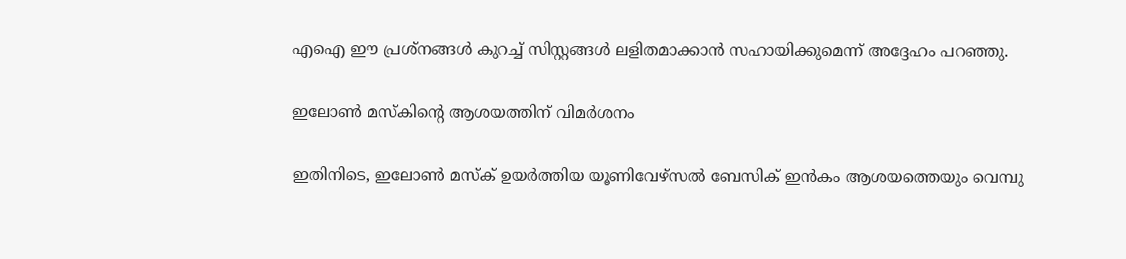എഐ ഈ പ്രശ്‍നങ്ങൾ കുറച്ച് സിസ്റ്റങ്ങൾ ലളിതമാക്കാൻ സഹായിക്കുമെന്ന് അദ്ദേഹം പറഞ്ഞു.

ഇലോണ്‍ മസ്‌കിന്‍റെ ആശയത്തിന് വിമര്‍ശനം

ഇതിനിടെ, ഇലോൺ മസ്‍ക് ഉയർത്തിയ യൂണിവേഴ്സൽ ബേസിക് ഇൻകം ആശയത്തെയും വെമ്പു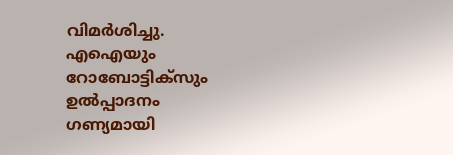വിമർശിച്ചു. എഐയും റോബോട്ടിക്‌സും ഉൽപ്പാദനം ഗണ്യമായി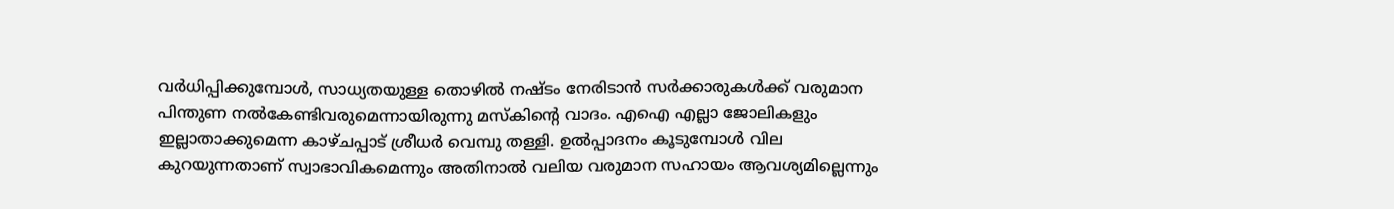വർധിപ്പിക്കുമ്പോൾ, സാധ്യതയുള്ള തൊഴിൽ നഷ്‍ടം നേരിടാൻ സർക്കാരുകൾക്ക് വരുമാന പിന്തുണ നൽകേണ്ടിവരുമെന്നായിരുന്നു മസ്‌കിന്‍റെ വാദം. എഐ എല്ലാ ജോലികളും ഇല്ലാതാക്കുമെന്ന കാഴ്ചപ്പാട് ശ്രീധർ വെമ്പു തള്ളി. ഉൽപ്പാദനം കൂടുമ്പോൾ വില കുറയുന്നതാണ് സ്വാഭാവികമെന്നും അതിനാൽ വലിയ വരുമാന സഹായം ആവശ്യമില്ലെന്നും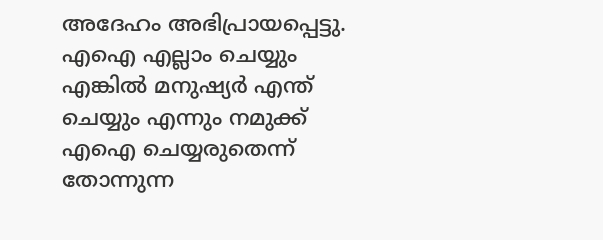അദേഹം അഭിപ്രായപ്പെട്ടു. എഐ എല്ലാം ചെയ്യും എങ്കിൽ മനുഷ്യർ എന്ത് ചെയ്യും എന്നും നമുക്ക് എഐ ചെയ്യരുതെന്ന് തോന്നുന്ന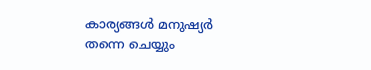കാര്യങ്ങൾ മനുഷ്യർ തന്നെ ചെയ്യും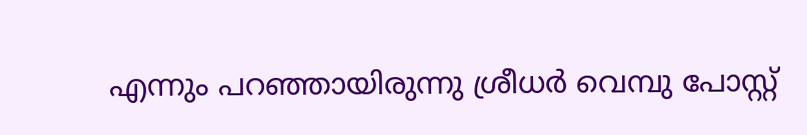എന്നും പറഞ്ഞായിരുന്നു ശ്രീധർ വെമ്പു പോസ്റ്റ്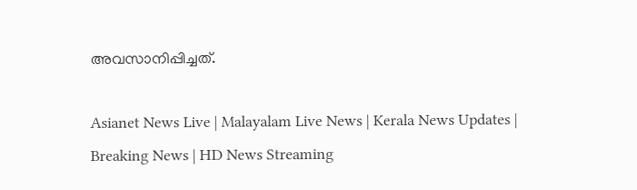അവസാനിപ്പിച്ചത്.

Asianet News Live | Malayalam Live News | Kerala News Updates | Breaking News | HD News Streaming